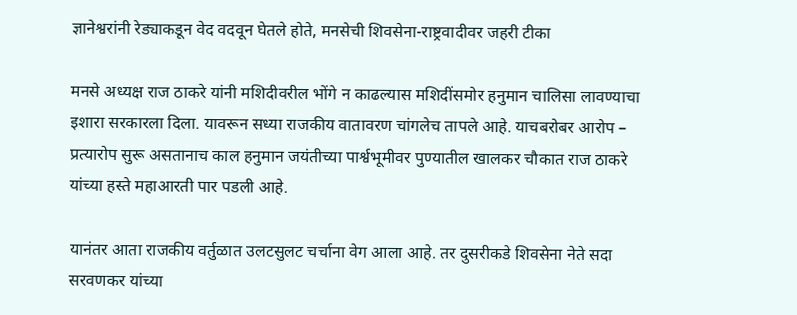ज्ञानेश्वरांनी रेड्याकडून वेद वदवून घेतले होते, मनसेची शिवसेना-राष्ट्रवादीवर जहरी टीका

मनसे अध्यक्ष राज ठाकरे यांनी मशिदीवरील भोंगे न काढल्यास मशिदींसमोर हनुमान चालिसा लावण्याचा इशारा सरकारला दिला. यावरून सध्या राजकीय वातावरण चांगलेच तापले आहे. याचबरोबर आरोप – प्रत्यारोप सुरू असतानाच काल हनुमान जयंतीच्या पार्श्वभूमीवर पुण्यातील खालकर चौकात राज ठाकरे यांच्या हस्ते महाआरती पार पडली आहे.

यानंतर आता राजकीय वर्तुळात उलटसुलट चर्चाना वेग आला आहे. तर दुसरीकडे शिवसेना नेते सदा सरवणकर यांच्या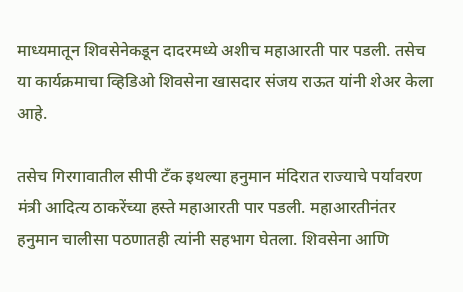माध्यमातून शिवसेनेकडून दादरमध्ये अशीच महाआरती पार पडली. तसेच या कार्यक्रमाचा व्हिडिओ शिवसेना खासदार संजय राऊत यांनी शेअर केला आहे.

तसेच गिरगावातील सीपी टँक इथल्या हनुमान मंदिरात राज्याचे पर्यावरण मंत्री आदित्य ठाकरेंच्या हस्ते महाआरती पार पडली. महाआरतीनंतर हनुमान चालीसा पठणातही त्यांनी सहभाग घेतला. शिवसेना आणि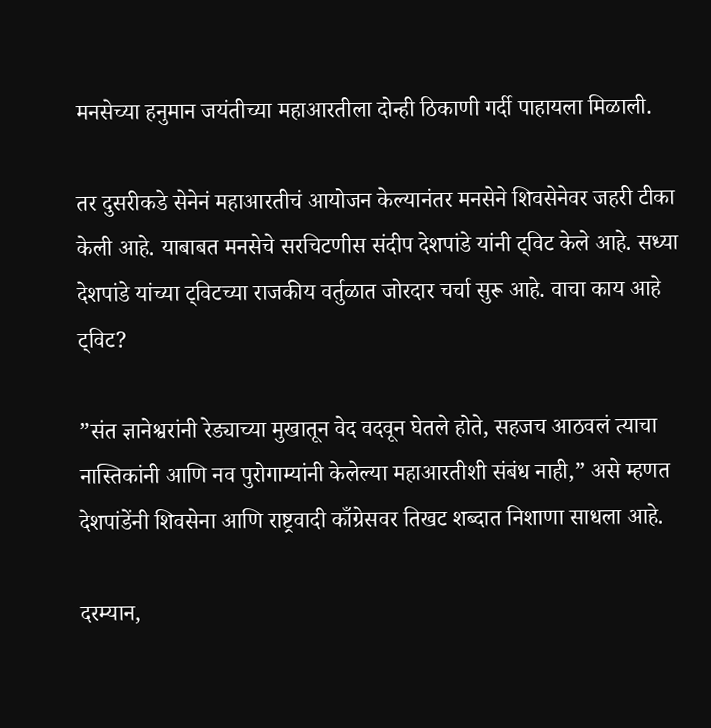मनसेच्या हनुमान जयंतीच्या महाआरतीला दोन्ही ठिकाणी गर्दी पाहायला मिळाली.

तर दुसरीकडे सेनेनं महाआरतीचं आयोजन केल्यानंतर मनसेने शिवसेनेवर जहरी टीका केली आहे. याबाबत मनसेचे सरचिटणीस संदीप देशपांडे यांनी ट्विट केले आहे. सध्या देशपांडे यांच्या ट्विटच्या राजकीय वर्तुळात जोरदार चर्चा सुरू आहे. वाचा काय आहे ट्विट?

”संत ज्ञानेश्वरांनी रेड्याच्या मुखातून वेद वदवून घेतले होते, सहजच आठवलं त्याचा नास्तिकांनी आणि नव पुरोगाम्यांनी केलेल्या महाआरतीशी संबंध नाही,” असे म्हणत देशपांडेंनी शिवसेना आणि राष्ट्रवादी काँग्रेसवर तिखट शब्दात निशाणा साधला आहे.

दरम्यान,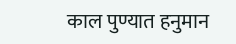काल पुण्यात हनुमान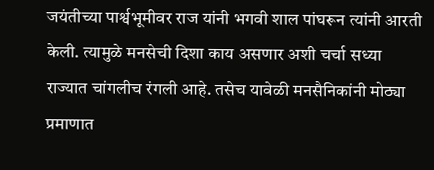जयंतीच्या पार्श्वभूमीवर राज यांनी भगवी शाल पांघरून त्यांनी आरती केली. त्यामुळे मनसेची दिशा काय असणार अशी चर्चा सध्या राज्यात चांगलीच रंगली आहे. तसेच यावेळी मनसैनिकांनी मोठ्या प्रमाणात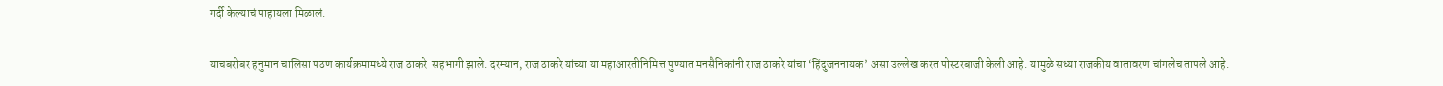गर्दी केल्याचं पाहायला मिळालं.

याचबरोबर हनुमान चालिसा पठण कार्यक्रमामध्ये राज ठाकरे  सहभागी झाले. दरम्यान, राज ठाकरे यांच्या या महाआरतीनिमित्त पुण्यात मनसैनिकांनी राज ठाकरे यांचा ‘हिंदुजननायक’ असा उल्लेख करत पोस्टरबाजी केली आहे. यामुळे सध्या राजकीय वातावरण चांगलेच तापले आहे.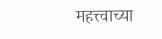महत्त्वाच्या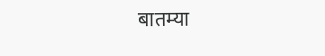बातम्या